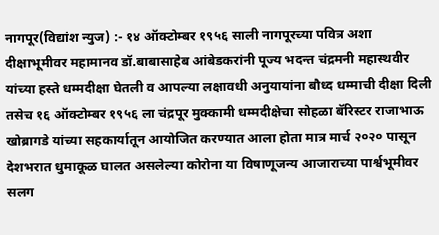नागपूर(विद्यांश न्युज) :- १४ ऑक्टोम्बर १९५६ साली नागपूरच्या पवित्र अशा दीक्षाभूमीवर महामानव डॉ.बाबासाहेब आंबेडकरांनी पूज्य भदन्त चंद्रमनी महास्थवीर यांच्या हस्ते धम्मदीक्षा घेतली व आपल्या लक्षावधी अनुयायांना बौध्द धम्माची दीक्षा दिली तसेच १६ ऑक्टोम्बर १९५६ ला चंद्रपूर मुक्कामी धम्मदीक्षेचा सोहळा बॅरिस्टर राजाभाऊ खोब्रागडे यांच्या सहकार्यातून आयोजित करण्यात आला होता मात्र मार्च २०२० पासून देशभरात धुमाकूळ घालत असलेल्या कोरोना या विषाणूजन्य आजाराच्या पार्श्वभूमीवर सलग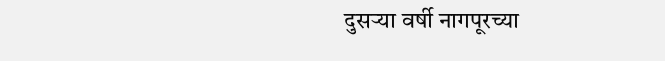दुसऱ्या वर्षी नागपूरच्या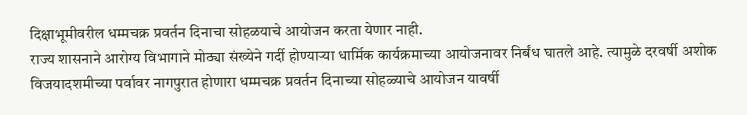दिक्षाभूमीवरील धम्मचक्र प्रवर्तन दिनाचा सोहळयाचे आयोजन करता येणार नाही.
राज्य शासनाने आरोग्य विभागाने मोठ्या संख्येने गर्दी होण्याऱ्या धार्मिक कार्यक्रमाच्या आयोजनावर निर्बंध घातले आहे. त्यामुळे दरवर्षी अशोक विजयादशमीच्या पर्वावर नागपुरात होणारा धम्मचक्र प्रवर्तन दिनाच्या सोहळ्याचे आयोजन यावर्षी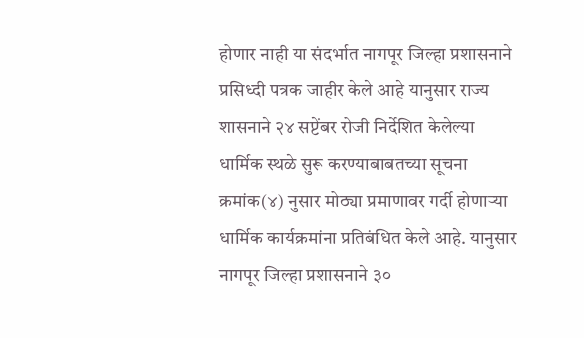होणार नाही या संदर्भात नागपूर जिल्हा प्रशासनाने प्रसिध्दी पत्रक जाहीर केले आहे यानुसार राज्य शासनाने २४ सप्टेंबर रोजी निर्देशित केलेल्या धार्मिक स्थळे सुरू करण्याबाबतच्या सूचना क्रमांक(४) नुसार मोठ्या प्रमाणावर गर्दी होणाऱ्या धार्मिक कार्यक्रमांना प्रतिबंधित केले आहे. यानुसार नागपूर जिल्हा प्रशासनाने ३०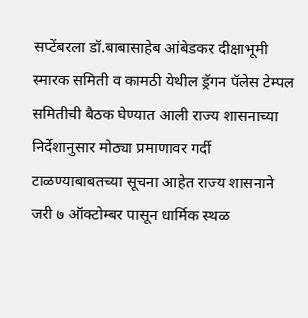सप्टेंबरला डॉ.बाबासाहेब आंबेडकर दीक्षाभूमी स्मारक समिती व कामठी येथील ड्रॅगन पॅलेस टेम्पल समितीची बैठक घेण्यात आली राज्य शासनाच्या निर्देशानुसार मोठ्या प्रमाणावर गर्दी टाळण्याबाबतच्या सूचना आहेत राज्य शासनाने जरी ७ ऑक्टोम्बर पासून धार्मिक स्थळ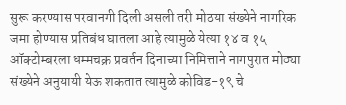सुरू करण्यास परवानगी दिली असली तरी मोठया संख्येने नागरिक जमा होण्यास प्रतिबंध घातला आहे त्यामुळे येत्या १४ व १५ ऑक्टोम्बरला धम्मचक्र प्रवर्तन दिनाच्या निमित्ताने नागपुरात मोठ्या संख्येने अनुयायी येऊ शकतात त्यामुळे कोविड-१९ चे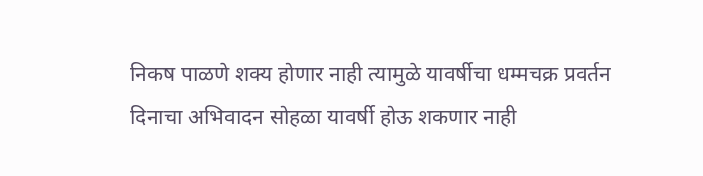निकष पाळणे शक्य होणार नाही त्यामुळे यावर्षीचा धम्मचक्र प्रवर्तन दिनाचा अभिवादन सोहळा यावर्षी होऊ शकणार नाही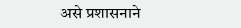असे प्रशासनाने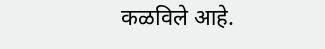कळविले आहे.